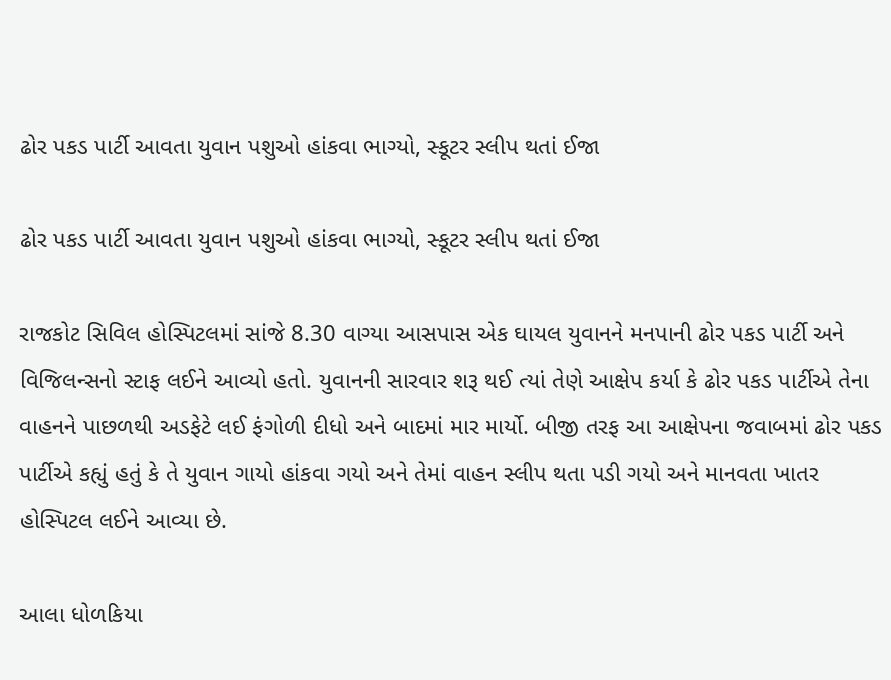ઢોર પકડ પાર્ટી આવતા યુવાન પશુઓ હાંકવા ભાગ્યો, સ્કૂટર સ્લીપ થતાં ઈજા

ઢોર પકડ પાર્ટી આવતા યુવાન પશુઓ હાંકવા ભાગ્યો, સ્કૂટર સ્લીપ થતાં ઈજા

રાજકોટ સિવિલ હોસ્પિટલમાં સાંજે 8.30 વાગ્યા આસપાસ એક ઘાયલ યુવાનને મનપાની ઢોર પકડ પાર્ટી અને વિજિલન્સનો સ્ટાફ લઈને આવ્યો હતો. યુવાનની સારવાર શરૂ થઈ ત્યાં તેણે આક્ષેપ કર્યા કે ઢોર પકડ પાર્ટીએ તેના વાહનને પાછળથી અડફેટે લઈ ફંગોળી દીધો અને બાદમાં માર માર્યો. બીજી તરફ આ આક્ષેપના જવાબમાં ઢોર પકડ પાર્ટીએ કહ્યું હતું કે તે યુવાન ગાયો હાંકવા ગયો અને તેમાં વાહન સ્લીપ થતા પડી ગયો અને માનવતા ખાતર હોસ્પિટલ લઈને આવ્યા છે.

આલા ધોળકિયા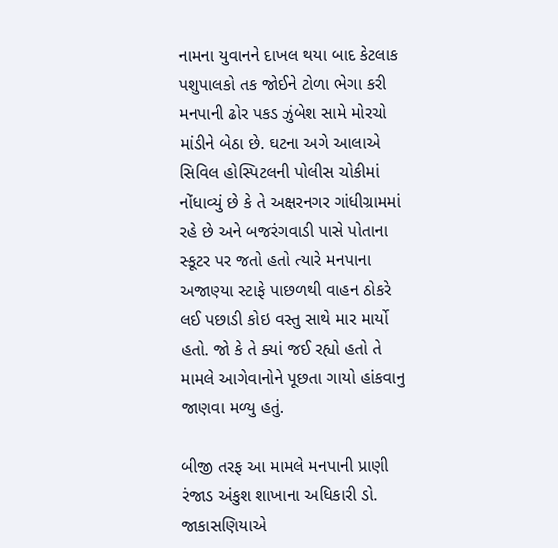નામના યુવાનને દાખલ થયા બાદ કેટલાક પશુપાલકો તક જોઈને ટોળા ભેગા કરી મનપાની ઢોર પકડ ઝુંબેશ સામે મોરચો માંડીને બેઠા છે. ઘટના અગે આલાએ સિવિલ હોસ્પિટલની પોલીસ ચોકીમાં નોંધાવ્યું છે કે તે અક્ષરનગર ગાંધીગ્રામમાં રહે છે અને બજરંગવાડી પાસે પોતાના સ્કૂટર પર જતો હતો ત્યારે મનપાના અજાણ્યા સ્ટાફે પાછળથી વાહન ઠોકરે લઈ પછાડી કોઇ વસ્તુ સાથે માર માર્યો હતો. જો કે તે ક્યાં જઈ રહ્યો હતો તે મામલે આગેવાનોને પૂછતા ગાયો હાંકવાનુ જાણવા મળ્યુ હતું.

બીજી તરફ આ મામલે મનપાની પ્રાણી રંજાડ અંકુશ શાખાના અધિકારી ડો. જાકાસણિયાએ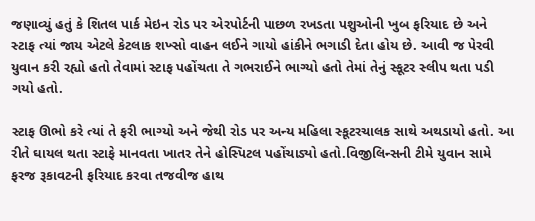જણાવ્યું હતું કે શિતલ પાર્ક મેઇન રોડ પર એરપોર્ટની પાછળ રખડતા પશુઓની ખુબ ફરિયાદ છે અને સ્ટાફ ત્યાં જાય એટલે કેટલાક શખ્સો વાહન લઈને ગાયો હાંકીને ભગાડી દેતા હોય છે. આવી જ પેરવી યુવાન કરી રહ્યો હતો તેવામાં સ્ટાફ પહોંચતા તે ગભરાઈને ભાગ્યો હતો તેમાં તેનું સ્કૂટર સ્લીપ થતા પડી ગયો હતો.

સ્ટાફ ઊભો કરે ત્યાં તે ફરી ભાગ્યો અને જેથી રોડ પર અન્ય મહિલા સ્કૂટરચાલક સાથે અથડાયો હતો. આ રીતે ઘાયલ થતા સ્ટાફે માનવતા ખાતર તેને હોસ્પિટલ પહોંચાડ્યો હતો.વિજીલિન્સની ટીમે યુવાન સામે ફરજ રૂકાવટની ફરિયાદ કરવા તજવીજ હાથ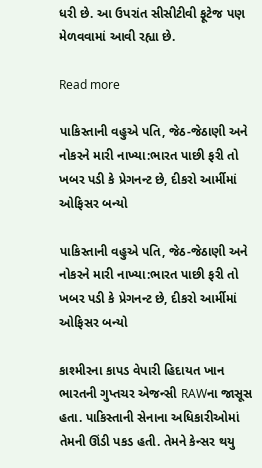ધરી છે. આ ઉપરાંત સીસીટીવી ફૂટેજ પણ મેળવવામાં આવી રહ્યા છે.

Read more

પાકિસ્તાની વહુએ પતિ, જેઠ-જેઠાણી અને નોકરને મારી નાખ્યા:ભારત પાછી ફરી તો ખબર પડી કે પ્રેગનન્ટ છે, દીકરો આર્મીમાં ઓફિસર બન્યો

પાકિસ્તાની વહુએ પતિ, જેઠ-જેઠાણી અને નોકરને મારી નાખ્યા:ભારત પાછી ફરી તો ખબર પડી કે પ્રેગનન્ટ છે, દીકરો આર્મીમાં ઓફિસર બન્યો

કાશ્મીરના કાપડ વેપારી હિદાયત ખાન ભારતની ગુપ્તચર એજન્સી RAWના જાસૂસ હતા. પાકિસ્તાની સેનાના અધિકારીઓમાં તેમની ઊંડી પકડ હતી. તેમને કેન્સર થયુ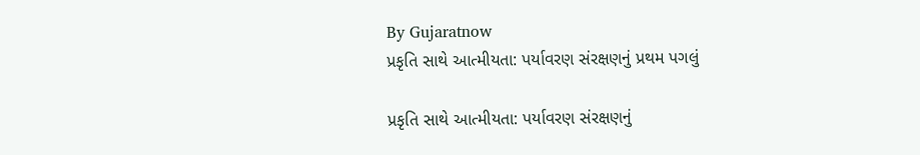By Gujaratnow
પ્રકૃતિ સાથે આત્મીયતા: પર્યાવરણ સંરક્ષણનું પ્રથમ પગલું

પ્રકૃતિ સાથે આત્મીયતા: પર્યાવરણ સંરક્ષણનું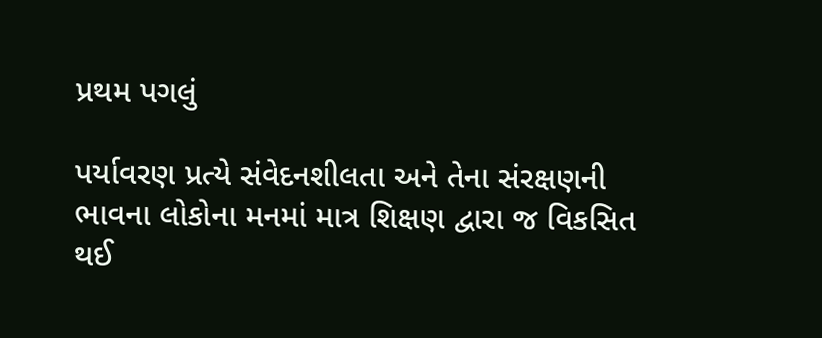પ્રથમ પગલું

પર્યાવરણ પ્રત્યે સંવેદનશીલતા અને તેના સંરક્ષણની ભાવના લોકોના મનમાં માત્ર શિક્ષણ દ્વારા જ વિકસિત થઈ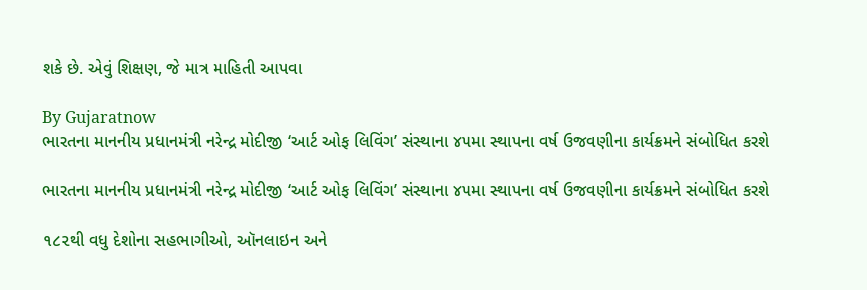શકે છે. એવું શિક્ષણ, જે માત્ર માહિતી આપવા

By Gujaratnow
ભારતના માનનીય પ્રધાનમંત્રી નરેન્દ્ર મોદીજી ‘આર્ટ ઓફ લિવિંગ’ સંસ્થાના ૪૫મા સ્થાપના વર્ષ ઉજવણીના કાર્યક્રમને સંબોધિત કરશે

ભારતના માનનીય પ્રધાનમંત્રી નરેન્દ્ર મોદીજી ‘આર્ટ ઓફ લિવિંગ’ સંસ્થાના ૪૫મા સ્થાપના વર્ષ ઉજવણીના કાર્યક્રમને સંબોધિત કરશે

૧૮૨થી વધુ દેશોના સહભાગીઓ, ઑનલાઇન અને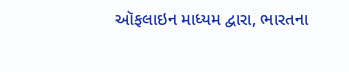ઑફલાઇન માધ્યમ દ્વારા, ભારતના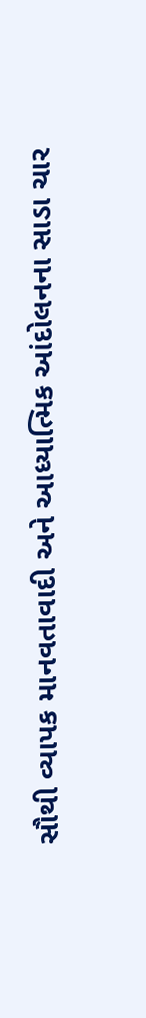સૌથી વ્યાપક માનવતાવાદી અને આધ્યાત્મિક આંદોલનના સાડા ચાર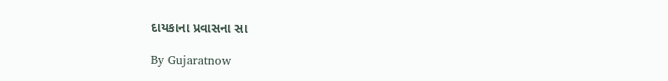દાયકાના પ્રવાસના સા

By Gujaratnow